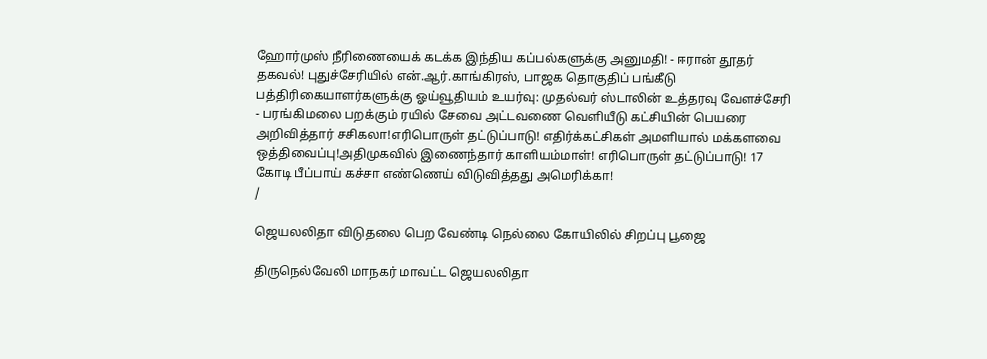ஹோர்முஸ் நீரிணையைக் கடக்க இந்திய கப்பல்களுக்கு அனுமதி! - ஈரான் தூதர் தகவல்! புதுச்சேரியில் என்.ஆர்.காங்கிரஸ், பாஜக தொகுதிப் பங்கீடு பத்திரிகையாளர்களுக்கு ஓய்வூதியம் உயர்வு: முதல்வர் ஸ்டாலின் உத்தரவு வேளச்சேரி - பரங்கிமலை பறக்கும் ரயில் சேவை அட்டவணை வெளியீடு கட்சியின் பெயரை அறிவித்தார் சசிகலா!எரிபொருள் தட்டுப்பாடு! எதிர்க்கட்சிகள் அமளியால் மக்களவை ஒத்திவைப்பு!அதிமுகவில் இணைந்தார் காளியம்மாள்! எரிபொருள் தட்டுப்பாடு! 17 கோடி பீப்பாய் கச்சா எண்ணெய் விடுவித்தது அமெரிக்கா!
/

ஜெயலலிதா விடுதலை பெற வேண்டி நெல்லை கோயிலில் சிறப்பு பூஜை

திருநெல்வேலி மாநகர் மாவட்ட ஜெயலலிதா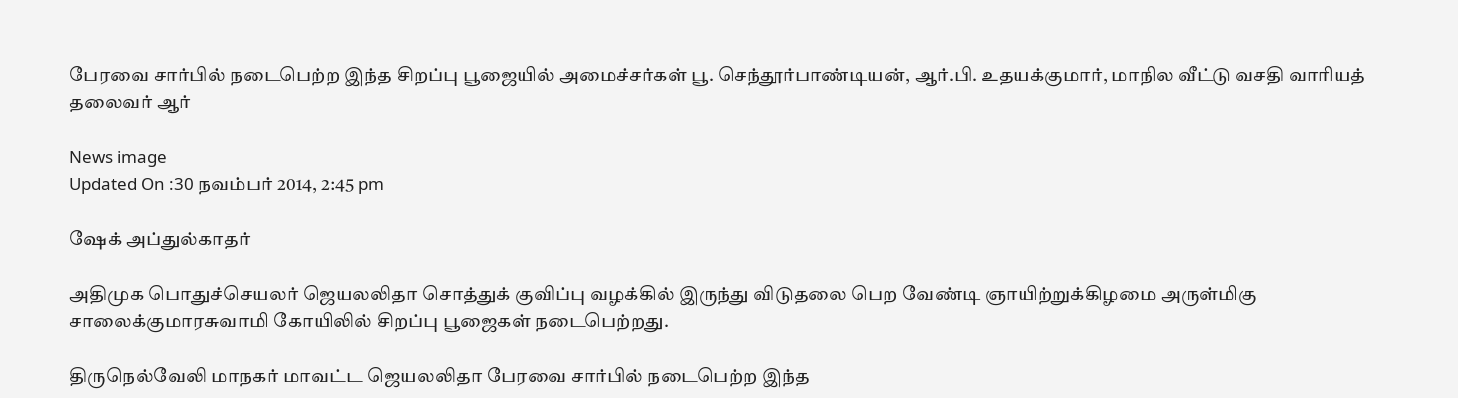பேரவை சார்பில் நடைபெற்ற இந்த சிறப்பு பூஜையில் அமைச்சர்கள் பூ. செந்தூர்பாண்டியன், ஆர்.பி. உதயக்குமார், மாநில வீட்டு வசதி வாரியத் தலைவர் ஆர்

News image
Updated On :30 நவம்பர் 2014, 2:45 pm

ஷேக் அப்துல்காதர்

அதிமுக பொதுச்செயலர் ஜெயலலிதா சொத்துக் குவிப்பு வழக்கில் இருந்து விடுதலை பெற வேண்டி ஞாயிற்றுக்கிழமை அருள்மிகு சாலைக்குமாரசுவாமி கோயிலில் சிறப்பு பூஜைகள் நடைபெற்றது.

திருநெல்வேலி மாநகர் மாவட்ட ஜெயலலிதா பேரவை சார்பில் நடைபெற்ற இந்த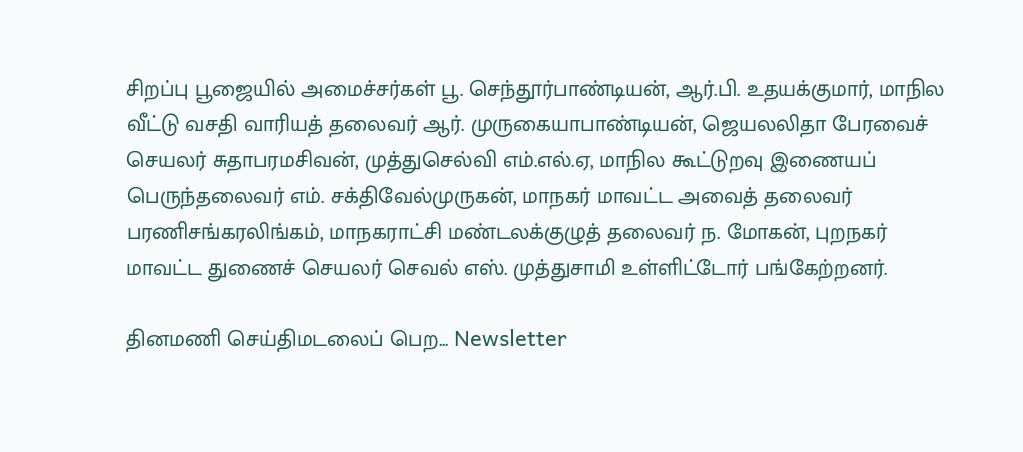சிறப்பு பூஜையில் அமைச்சர்கள் பூ. செந்தூர்பாண்டியன், ஆர்.பி. உதயக்குமார், மாநில வீட்டு வசதி வாரியத் தலைவர் ஆர். முருகையாபாண்டியன், ஜெயலலிதா பேரவைச் செயலர் சுதாபரமசிவன், முத்துசெல்வி எம்.எல்.ஏ, மாநில கூட்டுறவு இணையப் பெருந்தலைவர் எம். சக்திவேல்முருகன், மாநகர் மாவட்ட அவைத் தலைவர் பரணிசங்கரலிங்கம், மாநகராட்சி மண்டலக்குழுத் தலைவர் ந. மோகன், புறநகர் மாவட்ட துணைச் செயலர் செவல் எஸ். முத்துசாமி உள்ளிட்டோர் பங்கேற்றனர்.

தினமணி செய்திமடலைப் பெற... Newsletter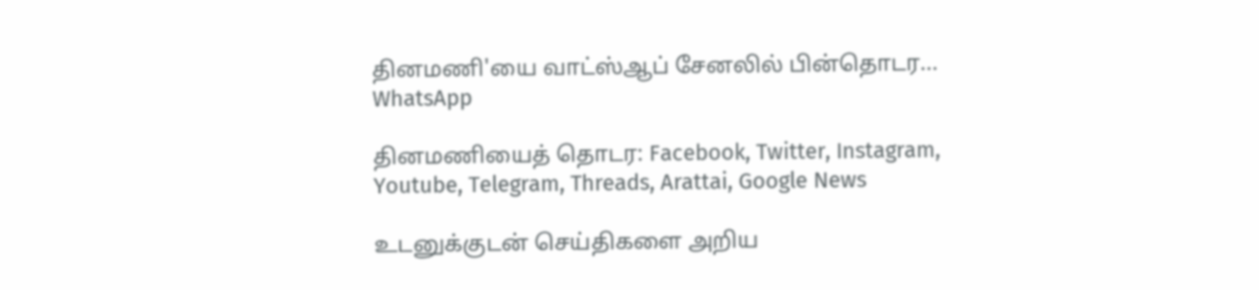தினமணி'யை வாட்ஸ்ஆப் சேனலில் பின்தொடர... WhatsApp

தினமணியைத் தொடர: Facebook, Twitter, Instagram, Youtube, Telegram, Threads, Arattai, Google News

உடனுக்குடன் செய்திகளை அறிய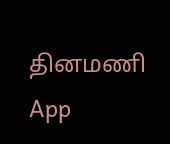தினமணி App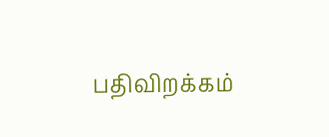பதிவிறக்கம்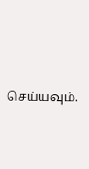செய்யவும்.